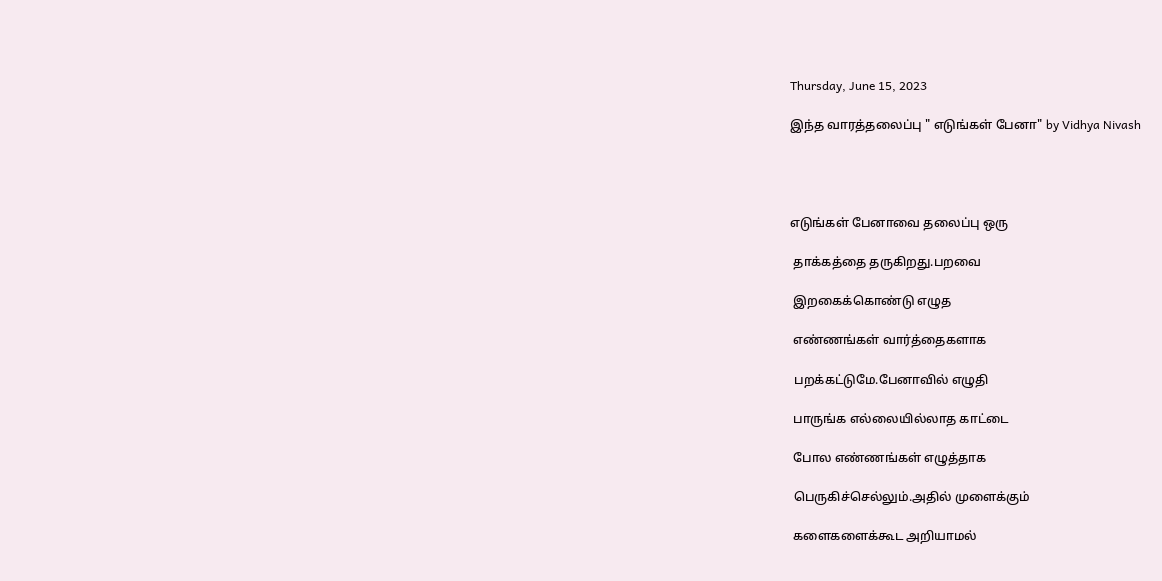Thursday, June 15, 2023

இந்த வாரத்தலைப்பு " எடுங்கள் பேனா" by Vidhya Nivash




எடுங்கள் பேனாவை தலைப்பு ஒரு

 தாக்கத்தை தருகிறது.பறவை

 இறகைக்கொண்டு எழுத

 எண்ணங்கள் வார்த்தைகளாக

 பறக்கட்டுமே.பேனாவில் எழுதி

 பாருங்க எல்லையில்லாத காட்டை

 போல எண்ணங்கள் எழுத்தாக

 பெருகிச்செல்லும்.அதில் முளைக்கும்

 களைகளைக்கூட அறியாமல்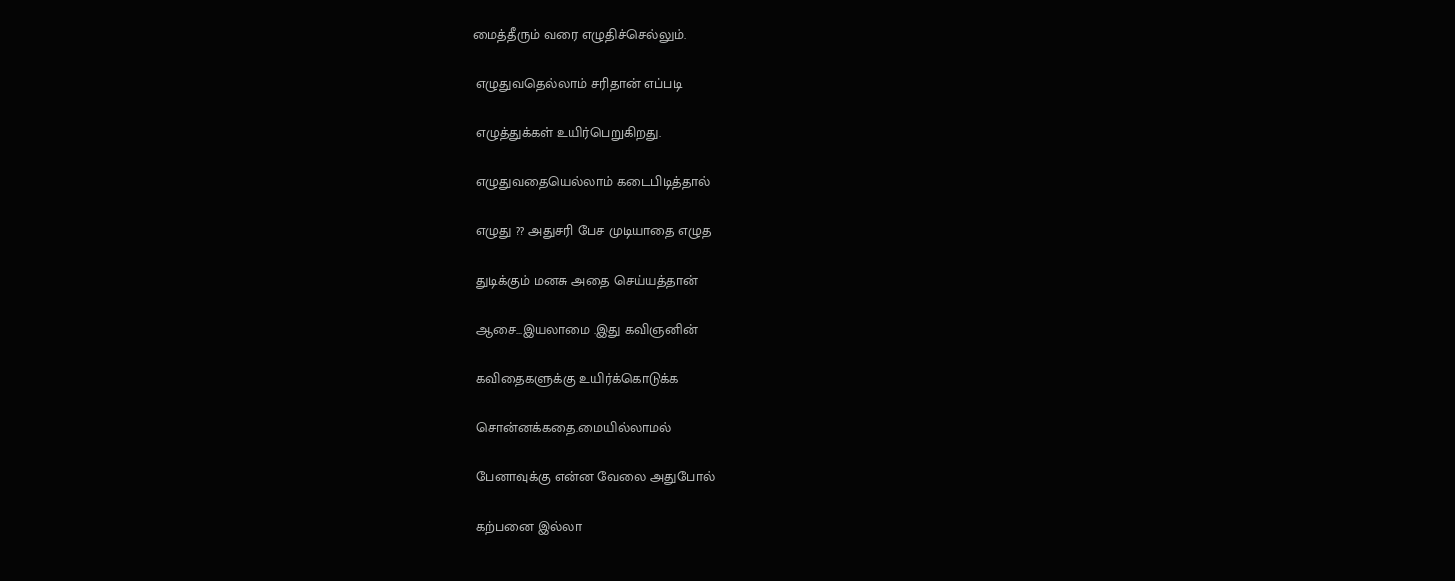மைத்தீரும் வரை எழுதிச்செல்லும்.

 எழுதுவதெல்லாம் சரிதான் எப்படி

 எழுத்துக்கள் உயிர்பெறுகிறது.

 எழுதுவதையெல்லாம் கடைபிடித்தால்

 எழுது ?? அதுசரி பேச முடியாதை எழுத

 துடிக்கும் மனசு அதை செய்யத்தான்

 ஆசை...இயலாமை .இது கவிஞனின்

 கவிதைகளுக்கு உயிர்க்கொடுக்க

 சொன்னக்கதை.மையில்லாமல்

 பேனாவுக்கு என்ன வேலை அதுபோல்

 கற்பனை இல்லா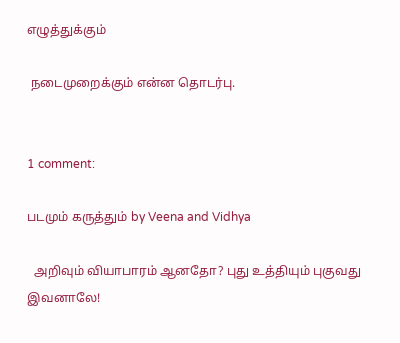எழுத்துக்கும்

 நடைமுறைக்கும் என்ன தொடர்பு.


1 comment:

படமும் கருத்தும் by Veena and Vidhya

  அறிவும் வியாபாரம் ஆனதோ? புது உத்தியும் புகுவது இவனாலே!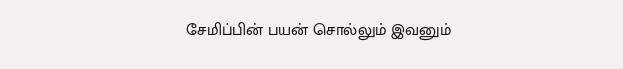சேமிப்பின் பயன் சொல்லும் இவனும்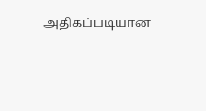அதிகப்படியான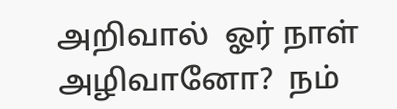அறிவால்  ஓர் நாள் அழிவானோ?  நம்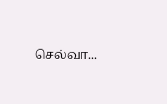செல்வா...